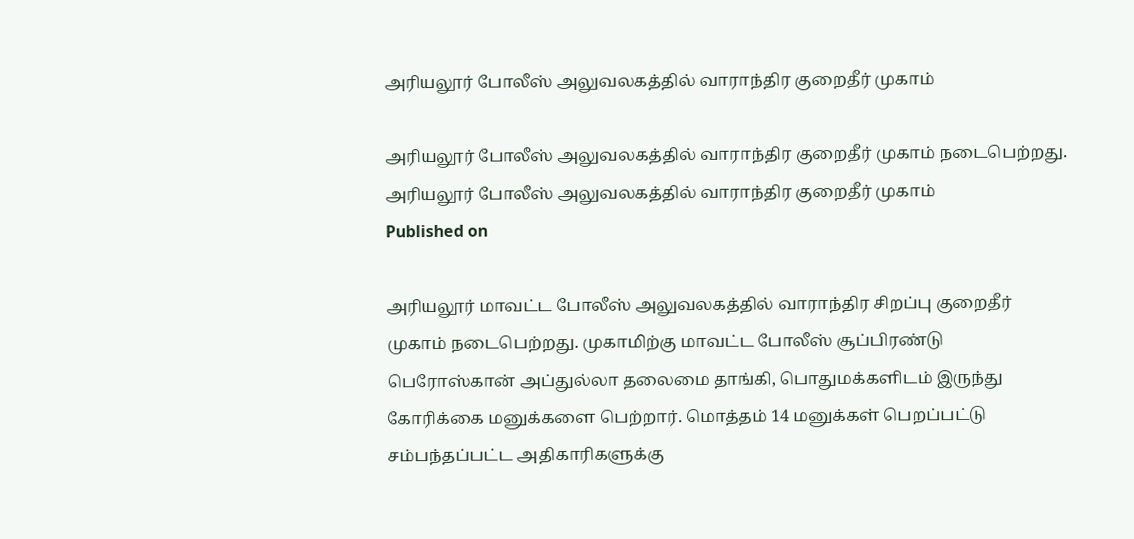அரியலூர் போலீஸ் அலுவலகத்தில் வாராந்திர குறைதீர் முகாம்

அரியலூர் போலீஸ் அலுவலகத்தில் வாராந்திர குறைதீர் முகாம் நடைபெற்றது.
அரியலூர் போலீஸ் அலுவலகத்தில் வாராந்திர குறைதீர் முகாம்
Published on

அரியலூர் மாவட்ட போலீஸ் அலுவலகத்தில் வாராந்திர சிறப்பு குறைதீர் முகாம் நடைபெற்றது. முகாமிற்கு மாவட்ட போலீஸ் சூப்பிரண்டு பெரோஸ்கான் அப்துல்லா தலைமை தாங்கி, பொதுமக்களிடம் இருந்து கோரிக்கை மனுக்களை பெற்றார். மொத்தம் 14 மனுக்கள் பெறப்பட்டு சம்பந்தப்பட்ட அதிகாரிகளுக்கு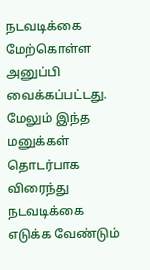நடவடிக்கை மேற்கொள்ள அனுப்பி வைக்கப்பட்டது. மேலும் இந்த மனுக்கள் தொடர்பாக விரைந்து நடவடிக்கை எடுக்க வேண்டும்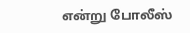என்று போலீஸ்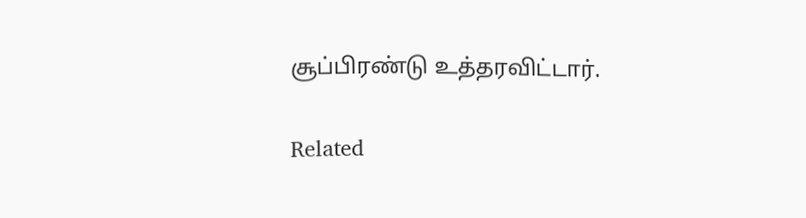சூப்பிரண்டு உத்தரவிட்டார்.

Related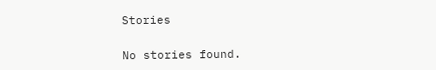Stories

No stories found.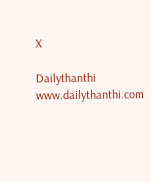X

Dailythanthi
www.dailythanthi.com